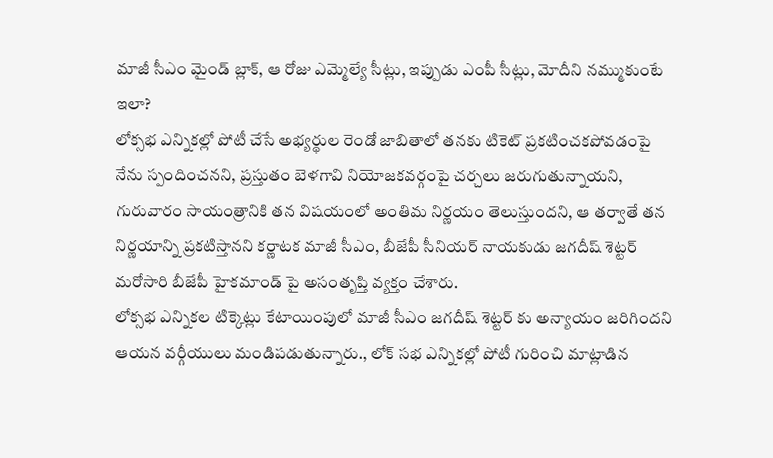మాజీ సీఎం మైండ్ బ్లాక్, ఆ రోజు ఎమ్మెల్యే సీట్లు, ఇప్పుడు ఎంపీ సీట్లు, మోదీని నమ్ముకుంటే ఇలా?
లోక్సభ ఎన్నికల్లో పోటీ చేసే అభ్యర్థుల రెండో జాబితాలో తనకు టికెట్ ప్రకటించకపోవడంపై నేను స్పందించనని, ప్రస్తుతం బెళగావి నియోజకవర్గంపై చర్చలు జరుగుతున్నాయని, గురువారం సాయంత్రానికి తన విషయంలో అంతిమ నిర్ణయం తెలుస్తుందని, ఆ తర్వాతే తన నిర్ణయాన్ని ప్రకటిస్తానని కర్ణాటక మాజీ సీఎం, బీజేపీ సీనియర్ నాయకుడు జగదీష్ శెట్టర్ మరోసారి బీజేపీ హైకమాండ్ పై అసంతృప్తి వ్యక్తం చేశారు.
లోక్సభ ఎన్నికల టిక్కెట్లు కేటాయింపులో మాజీ సీఎం జగదీష్ శెట్టర్ కు అన్యాయం జరిగిందని ఆయన వర్గీయులు మండిపడుతున్నారు., లోక్ సభ ఎన్నికల్లో పోటీ గురించి మాట్లాడిన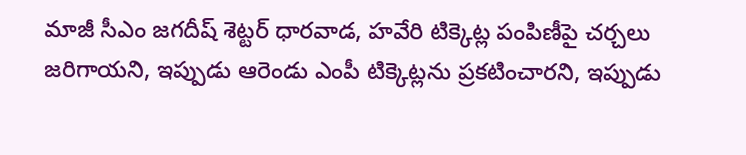మాజీ సీఎం జగదీష్ శెట్టర్ ధారవాడ, హవేరి టిక్కెట్ల పంపిణీపై చర్చలు జరిగాయని, ఇప్పుడు ఆరెండు ఎంపీ టిక్కెట్లను ప్రకటించారని, ఇప్పుడు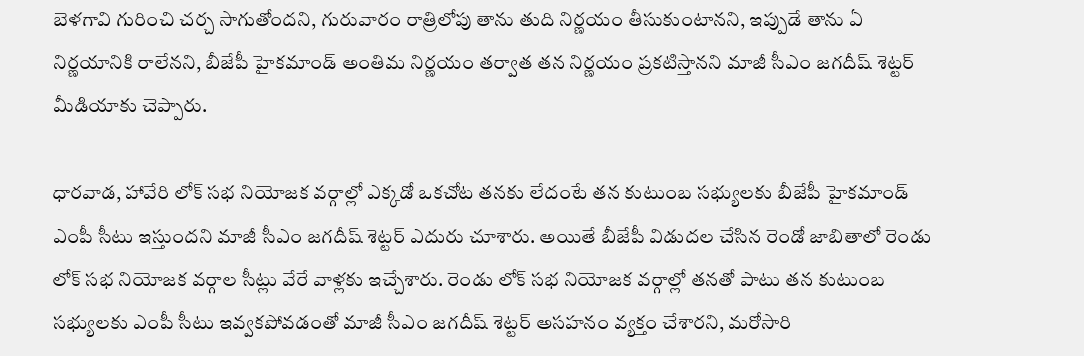బెళగావి గురించి చర్చ సాగుతోందని, గురువారం రాత్రిలోపు తాను తుది నిర్ణయం తీసుకుంటానని, ఇప్పుడే తాను ఏ నిర్ణయానికి రాలేనని, బీజేపీ హైకమాండ్ అంతిమ నిర్ణయం తర్వాత తన నిర్ణయం ప్రకటిస్తానని మాజీ సీఎం జగదీష్ శెట్టర్ మీడియాకు చెప్పారు.

ధారవాడ, హావేరి లోక్ సభ నియోజక వర్గాల్లో ఎక్కడో ఒకచోట తనకు లేదంటే తన కుటుంబ సభ్యులకు బీజేపీ హైకమాండ్ ఎంపీ సీటు ఇస్తుందని మాజీ సీఎం జగదీష్ శెట్టర్ ఎదురు చూశారు. అయితే బీజేపీ విడుదల చేసిన రెండో జాబితాలో రెండు లోక్ సభ నియోజక వర్గాల సీట్లు వేరే వాళ్లకు ఇచ్చేశారు. రెండు లోక్ సభ నియోజక వర్గాల్లో తనతో పాటు తన కుటుంబ సభ్యులకు ఎంపీ సీటు ఇవ్వకపోవడంతో మాజీ సీఎం జగదీష్ శెట్టర్ అసహనం వ్యక్తం చేశారని, మరోసారి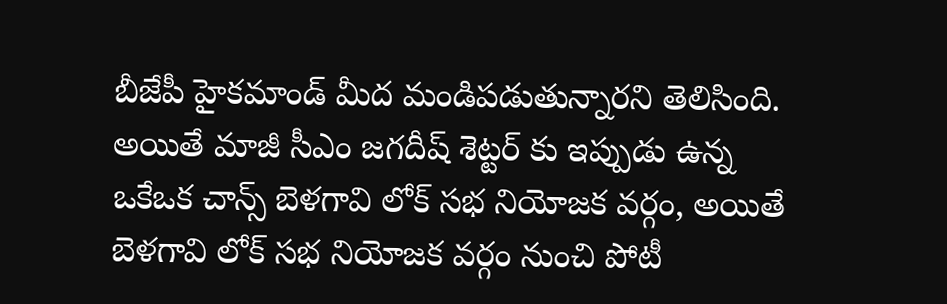బీజేపీ హైకమాండ్ మీద మండిపడుతున్నారని తెలిసింది.
అయితే మాజీ సీఎం జగదీష్ శెట్టర్ కు ఇప్పుడు ఉన్న ఒకేఒక చాన్స్ బెళగావి లోక్ సభ నియోజక వర్గం, అయితే బెళగావి లోక్ సభ నియోజక వర్గం నుంచి పోటీ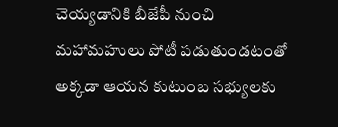చెయ్యడానికి బీజేపీ నుంచి మహామహులు పోటీ పడుతుండటంతో అక్కడా ఆయన కుటుంబ సభ్యులకు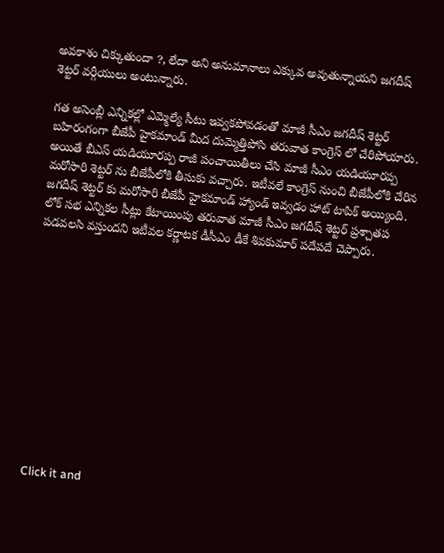అవకాశం చిక్కుతుందా ?, లేదా అని అనుమానాలు ఎక్కువ అవుతున్నాయని జగదీష్ శెట్టర్ వర్గీయులు అంటున్నారు.

గత అసెంబ్లీ ఎన్నికల్లో ఎమ్మెల్యే సీటు ఇవ్వకపోవడంతో మాజీ సీఎం జగదీష్ శెట్టర్ బహిరంగంగా బీజేపీ హైకమాండ్ మీద దుమ్మెత్తిపోసి తరువాత కాంగ్రెస్ లో చేరిపోయారు. అయితే బీఎస్ యడియూరప్ప రాజీ పంచాయితీలు చేసి మాజీ సీఎం యడియూరప్ప మరోసారి శెట్టర్ ను బీజేపీలోకి తీసుకు వచ్చారు. ఇటీవలే కాంగ్రెస్ నుంచి బీజేపీలోకి చేరిన జగదీష్ శెట్టర్ కు మరోసారి బీజేపీ హైకమాండ్ హ్యాండ్ ఇవ్వడం హాట్ టాపిక్ అయ్యింది. లోక్ సభ ఎన్నికల సీట్లు కేటాయింపు తరువాత మాజీ సీఎం జగదీష్ శెట్టర్ ప్రశ్చాతప పడవలసి వస్తుందని ఇటీవల కర్ణాటక డీసీఎం డీకే శివకుమార్ పదేపదే చెప్పారు.












Click it and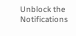Unblock the Notifications